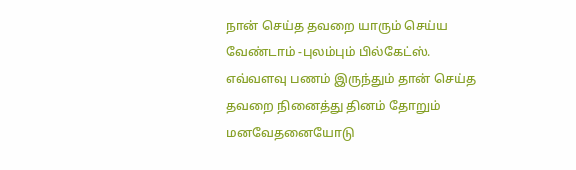நான் செய்த தவறை யாரும் செய்ய வேண்டாம் -புலம்பும் பில்கேட்ஸ்.
எவ்வளவு பணம் இருந்தும் தான் செய்த தவறை நினைத்து தினம் தோறும் மனவேதனையோடு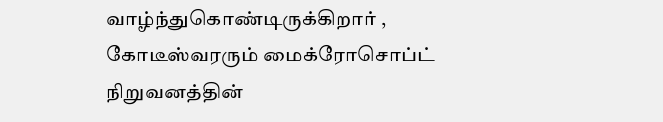வாழ்ந்துகொண்டிருக்கிறார் , கோடீஸ்வரரும் மைக்ரோசொப்ட் நிறுவனத்தின்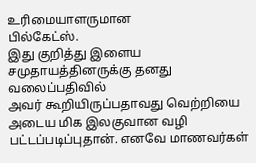உரிமையாளருமான
பில்கேட்ஸ்.
இது குறித்து இளைய சமுதாயத்தினருக்கு தனது வலைப்பதிவில்
அவர் கூறியிருப்பதாவது வெற்றியை அடைய மிக இலகுவான வழி பட்டப்படிப்புதான். எனவே மாணவர்கள்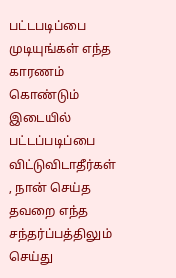பட்டபடிப்பை முடியுங்கள் எந்த காரணம் கொண்டும் இடையில் பட்டப்படிப்பை விட்டுவிடாதீர்கள் , நான் செய்த தவறை எந்த சந்தர்ப்பத்திலும் செய்து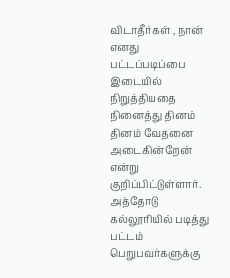விடாதீர்கள் , நான் எனது பட்டப்படிப்பை இடையில் நிறுத்தியதை நினைத்து தினம் தினம் வேதனை அடைகின்றேன் என்று குறிப்பிட்டுள்ளார்.
அத்தோடு கல்லூரியில் படித்து பட்டம் பெறுபவர்களுக்கு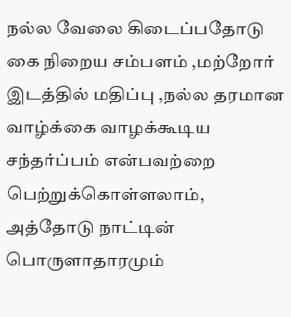நல்ல வேலை கிடைப்பதோடு கை நிறைய சம்பளம் ,மற்றோர் இடத்தில் மதிப்பு ,நல்ல தரமான வாழ்க்கை வாழக்கூடிய சந்தர்ப்பம் என்பவற்றை பெற்றுக்கொள்ளலாம், அத்தோடு நாட்டின் பொருளாதாரமும்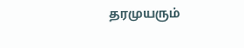தரமுயரும்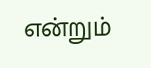என்றும்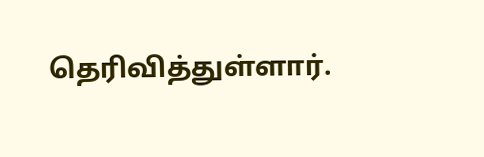தெரிவித்துள்ளார்.